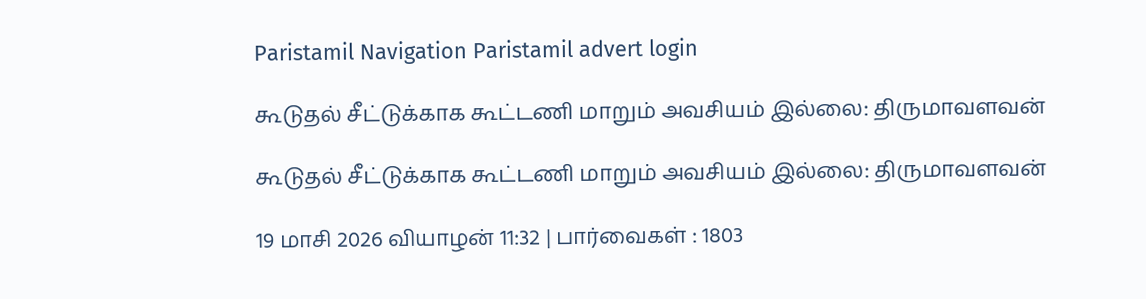Paristamil Navigation Paristamil advert login

கூடுதல் சீட்டுக்காக கூட்டணி மாறும் அவசியம் இல்லை: திருமாவளவன்

கூடுதல் சீட்டுக்காக கூட்டணி மாறும் அவசியம் இல்லை: திருமாவளவன்

19 மாசி 2026 வியாழன் 11:32 | பார்வைகள் : 1803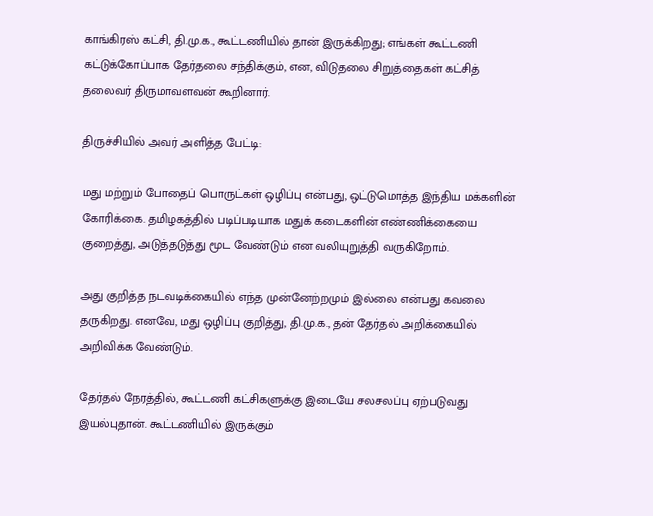காங்கிரஸ் கட்சி, தி.மு.க., கூட்டணியில் தான் இருக்கிறது; எங்கள் கூட்டணி கட்டுக்கோப்பாக தேர்தலை சந்திக்கும், என, விடுதலை சிறுத்தைகள் கட்சித் தலைவர் திருமாவளவன் கூறினார்.

திருச்சியில் அவர் அளித்த பேட்டி:

மது மற்றும் போதைப் பொருட்கள் ஒழிப்பு என்பது, ஒட்டுமொத்த இந்திய மக்களின் கோரிக்கை. தமிழகத்தில் படிப்படியாக மதுக் கடைகளின் எண்ணிக்கையை குறைத்து, அடுத்தடுத்து மூட வேண்டும் என வலியுறுத்தி வருகிறோம்.

அது குறித்த நடவடிக்கையில் எந்த முன்னேற்றமும் இல்லை என்பது கவலை தருகிறது. எனவே, மது ஒழிப்பு குறித்து, தி.மு.க., தன் தேர்தல் அறிக்கையில் அறிவிக்க வேண்டும்.

தேர்தல் நேரத்தில், கூட்டணி கட்சிகளுக்கு இடையே சலசலப்பு ஏற்படுவது இயல்புதான். கூட்டணியில் இருக்கும்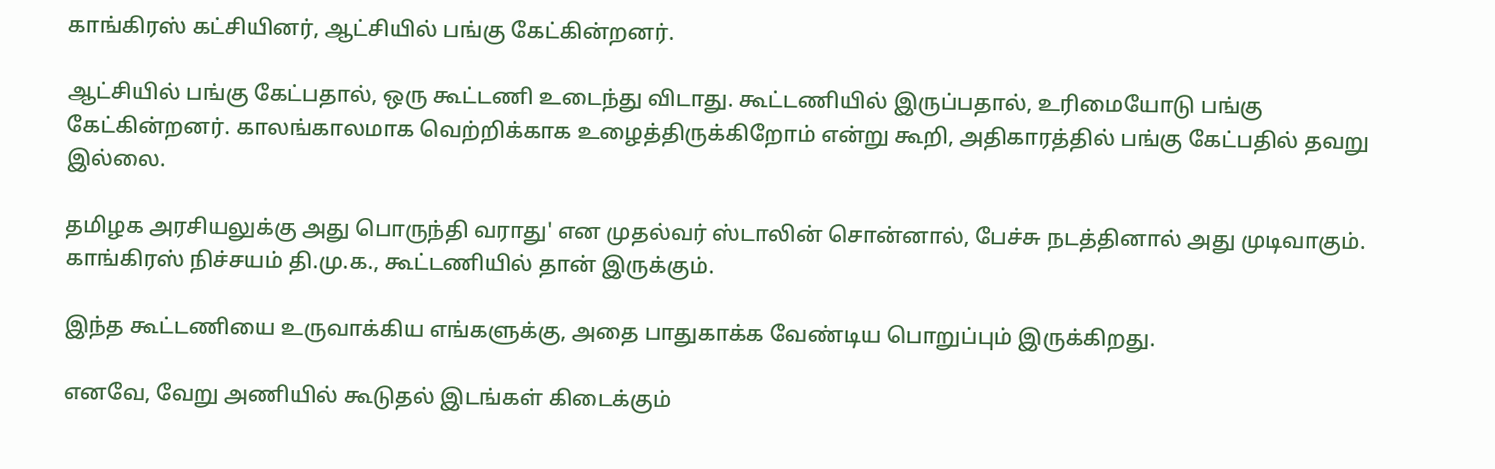காங்கிரஸ் கட்சியினர், ஆட்சியில் பங்கு கேட்கின்றனர்.

ஆட்சியில் பங்கு கேட்பதால், ஒரு கூட்டணி உடைந்து விடாது. கூட்டணியில் இருப்பதால், உரிமையோடு பங்கு கேட்கின்றனர். காலங்காலமாக வெற்றிக்காக உழைத்திருக்கிறோம் என்று கூறி, அதிகாரத்தில் பங்கு கேட்பதில் தவறு இல்லை.

தமிழக அரசியலுக்கு அது பொருந்தி வராது' என முதல்வர் ஸ்டாலின் சொன்னால், பேச்சு நடத்தினால் அது முடிவாகும். காங்கிரஸ் நிச்சயம் தி.மு.க., கூட்டணியில் தான் இருக்கும்.

இந்த கூட்டணியை உருவாக்கிய எங்களுக்கு, அதை பாதுகாக்க வேண்டிய பொறுப்பும் இருக்கிறது.

எனவே, வேறு அணியில் கூடுதல் இடங்கள் கிடைக்கும்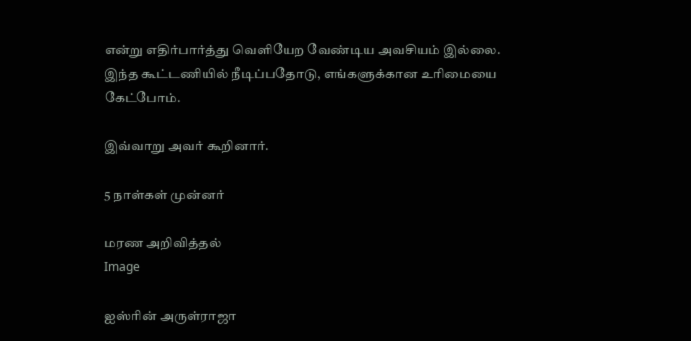என்று எதிர்பார்த்து வெளியேற வேண்டிய அவசியம் இல்லை. இந்த கூட்டணியில் நீடிப்பதோடு, எங்களுக்கான உரிமையை கேட்போம்.

இவ்வாறு அவர் கூறினார்.

5 நாள்கள் முன்னர்

மரண அறிவித்தல்
Image

ஐஸ்ரின் அருள்ராஜா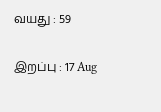வயது : 59

இறப்பு : 17 Aug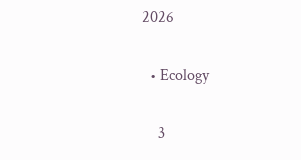2026

  • Ecology

    3